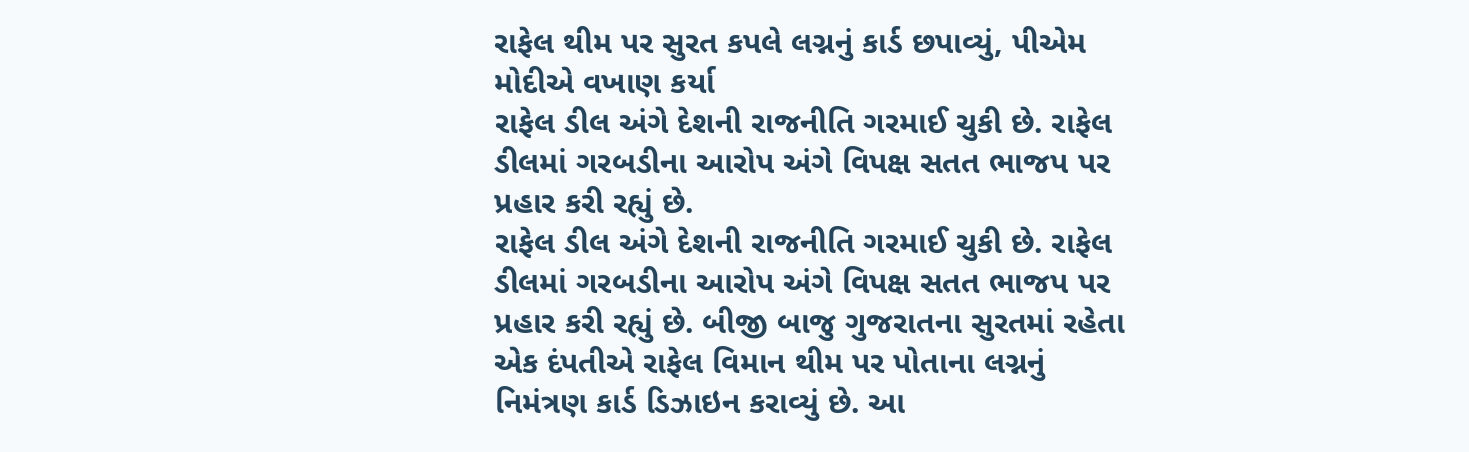રાફેલ થીમ પર સુરત કપલે લગ્નનું કાર્ડ છપાવ્યું, પીએમ મોદીએ વખાણ કર્યા
રાફેલ ડીલ અંગે દેશની રાજનીતિ ગરમાઈ ચુકી છે. રાફેલ ડીલમાં ગરબડીના આરોપ અંગે વિપક્ષ સતત ભાજપ પર પ્રહાર કરી રહ્યું છે.
રાફેલ ડીલ અંગે દેશની રાજનીતિ ગરમાઈ ચુકી છે. રાફેલ ડીલમાં ગરબડીના આરોપ અંગે વિપક્ષ સતત ભાજપ પર પ્રહાર કરી રહ્યું છે. બીજી બાજુ ગુજરાતના સુરતમાં રહેતા એક દંપતીએ રાફેલ વિમાન થીમ પર પોતાના લગ્નનું નિમંત્રણ કાર્ડ ડિઝાઇન કરાવ્યું છે. આ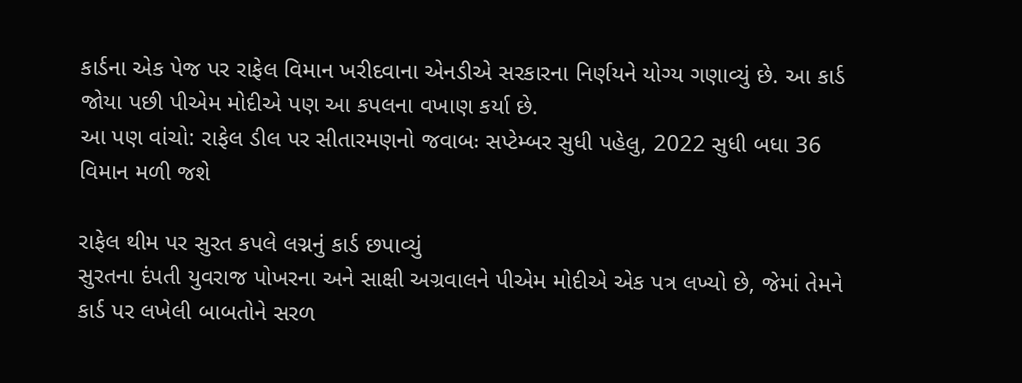કાર્ડના એક પેજ પર રાફેલ વિમાન ખરીદવાના એનડીએ સરકારના નિર્ણયને યોગ્ય ગણાવ્યું છે. આ કાર્ડ જોયા પછી પીએમ મોદીએ પણ આ કપલના વખાણ કર્યા છે.
આ પણ વાંચો: રાફેલ ડીલ પર સીતારમણનો જવાબઃ સપ્ટેમ્બર સુધી પહેલુ, 2022 સુધી બધા 36 વિમાન મળી જશે

રાફેલ થીમ પર સુરત કપલે લગ્નનું કાર્ડ છપાવ્યું
સુરતના દંપતી યુવરાજ પોખરના અને સાક્ષી અગ્રવાલને પીએમ મોદીએ એક પત્ર લખ્યો છે, જેમાં તેમને કાર્ડ પર લખેલી બાબતોને સરળ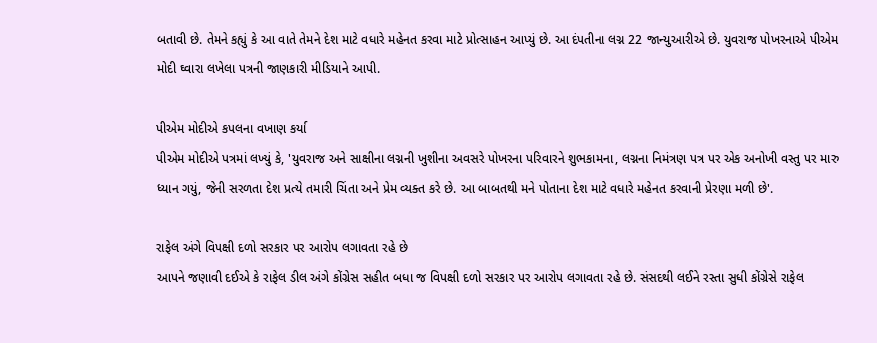બતાવી છે. તેમને કહ્યું કે આ વાતે તેમને દેશ માટે વધારે મહેનત કરવા માટે પ્રોત્સાહન આપ્યું છે. આ દંપતીના લગ્ન 22 જાન્યુઆરીએ છે. યુવરાજ પોખરનાએ પીએમ મોદી ઘ્વારા લખેલા પત્રની જાણકારી મીડિયાને આપી.

પીએમ મોદીએ કપલના વખાણ કર્યા
પીએમ મોદીએ પત્રમાં લખ્યું કે, 'યુવરાજ અને સાક્ષીના લગ્નની ખુશીના અવસરે પોખરના પરિવારને શુભકામના, લગ્નના નિમંત્રણ પત્ર પર એક અનોખી વસ્તુ પર મારુ ધ્યાન ગયું, જેની સરળતા દેશ પ્રત્યે તમારી ચિંતા અને પ્રેમ વ્યક્ત કરે છે. આ બાબતથી મને પોતાના દેશ માટે વધારે મહેનત કરવાની પ્રેરણા મળી છે'.

રાફેલ અંગે વિપક્ષી દળો સરકાર પર આરોપ લગાવતા રહે છે
આપને જણાવી દઈએ કે રાફેલ ડીલ અંગે કોંગ્રેસ સહીત બધા જ વિપક્ષી દળો સરકાર પર આરોપ લગાવતા રહે છે. સંસદથી લઈને રસ્તા સુધી કોંગ્રેસે રાફેલ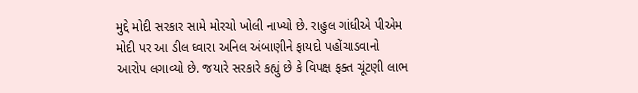મુદ્દે મોદી સરકાર સામે મોરચો ખોલી નાખ્યો છે. રાહુલ ગાંધીએ પીએમ મોદી પર આ ડીલ ઘ્વારા અનિલ અંબાણીને ફાયદો પહોંચાડવાનો આરોપ લગાવ્યો છે. જયારે સરકારે કહ્યું છે કે વિપક્ષ ફક્ત ચૂંટણી લાભ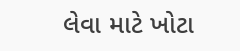લેવા માટે ખોટા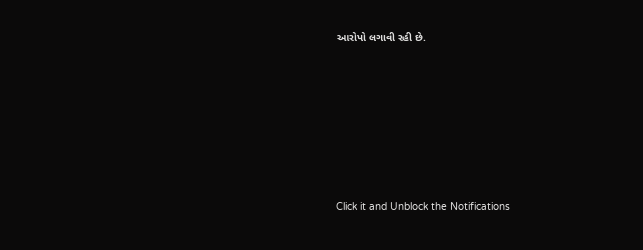આરોપો લગાવી રહી છે.












Click it and Unblock the Notifications